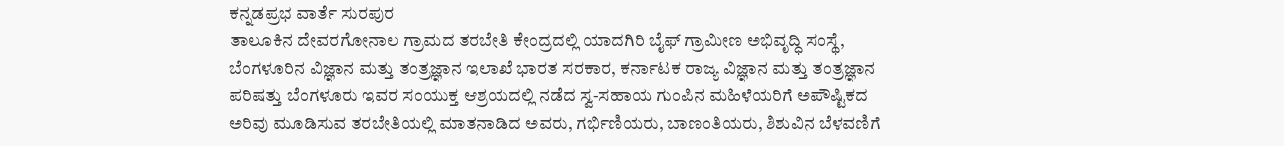ಕನ್ನಡಪ್ರಭ ವಾರ್ತೆ ಸುರಪುರ
ತಾಲೂಕಿನ ದೇವರಗೋನಾಲ ಗ್ರಾಮದ ತರಬೇತಿ ಕೇಂದ್ರದಲ್ಲಿ ಯಾದಗಿರಿ ಬೈಫ್ ಗ್ರಾಮೀಣ ಅಭಿವೃದ್ಧಿ ಸಂಸ್ಥೆ, ಬೆಂಗಳೂರಿನ ವಿಜ್ಞಾನ ಮತ್ತು ತಂತ್ರಜ್ಞಾನ ಇಲಾಖೆ ಭಾರತ ಸರಕಾರ, ಕರ್ನಾಟಕ ರಾಜ್ಯ ವಿಜ್ಞಾನ ಮತ್ತು ತಂತ್ರಜ್ಞಾನ ಪರಿಷತ್ತು ಬೆಂಗಳೂರು ಇವರ ಸಂಯುಕ್ತ ಆಶ್ರಯದಲ್ಲಿ ನಡೆದ ಸ್ವ-ಸಹಾಯ ಗುಂಪಿನ ಮಹಿಳೆಯರಿಗೆ ಅಪೌಷ್ಟಿಕದ ಅರಿವು ಮೂಡಿಸುವ ತರಬೇತಿಯಲ್ಲಿ ಮಾತನಾಡಿದ ಅವರು, ಗರ್ಭಿಣಿಯರು, ಬಾಣಂತಿಯರು, ಶಿಶುವಿನ ಬೆಳವಣಿಗೆ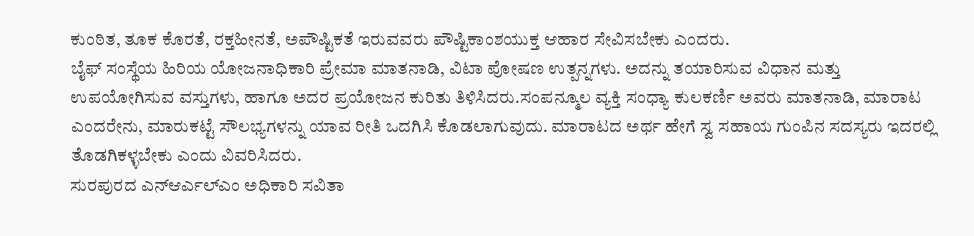ಕುಂಠಿತ, ತೂಕ ಕೊರತೆ, ರಕ್ತಹೀನತೆ, ಅಪೌಷ್ಟಿಕತೆ ಇರುವವರು ಪೌಷ್ಟಿಕಾಂಶಯುಕ್ತ ಆಹಾರ ಸೇವಿಸಬೇಕು ಎಂದರು.
ಬೈಫ್ ಸಂಸ್ಥೆಯ ಹಿರಿಯ ಯೋಜನಾಧಿಕಾರಿ ಪ್ರೇಮಾ ಮಾತನಾಡಿ, ವಿಟಾ ಪೋಷಣ ಉತ್ಪನ್ನಗಳು. ಅದನ್ನು ತಯಾರಿಸುವ ವಿಧಾನ ಮತ್ತು ಉಪಯೋಗಿಸುವ ವಸ್ತುಗಳು, ಹಾಗೂ ಅದರ ಪ್ರಯೋಜನ ಕುರಿತು ತಿಳಿಸಿದರು.ಸಂಪನ್ಮೂಲ ವ್ಯಕ್ತಿ ಸಂಧ್ಯಾ ಕುಲಕರ್ಣಿ ಅವರು ಮಾತನಾಡಿ, ಮಾರಾಟ ಎಂದರೇನು, ಮಾರುಕಟ್ಟೆ ಸೌಲಭ್ಯಗಳನ್ನು ಯಾವ ರೀತಿ ಒದಗಿಸಿ ಕೊಡಲಾಗುವುದು. ಮಾರಾಟದ ಅರ್ಥ ಹೇಗೆ ಸ್ವ ಸಹಾಯ ಗುಂಪಿನ ಸದಸ್ಯರು ಇದರಲ್ಲಿ ತೊಡಗಿಕಳ್ಳಬೇಕು ಎಂದು ವಿವರಿಸಿದರು.
ಸುರಪುರದ ಎನ್ಆರ್ಎಲ್ಎಂ ಅಧಿಕಾರಿ ಸವಿತಾ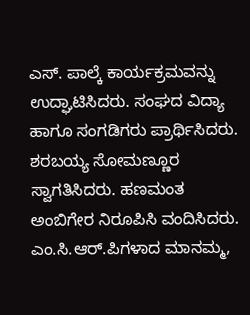ಎಸ್. ಪಾಲ್ಕೆ ಕಾರ್ಯಕ್ರಮವನ್ನು ಉದ್ಘಾಟಿಸಿದರು. ಸಂಘದ ವಿದ್ಯಾ ಹಾಗೂ ಸಂಗಡಿಗರು ಪ್ರಾರ್ಥಿಸಿದರು. ಶರಬಯ್ಯ ಸೋಮಣ್ಣೂರ ಸ್ವಾಗತಿಸಿದರು. ಹಣಮಂತ ಅಂಬಿಗೇರ ನಿರೂಪಿಸಿ ವಂದಿಸಿದರು.
ಎಂ.ಸಿ.ಆರ್.ಪಿಗಳಾದ ಮಾನಮ್ಮ,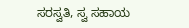ಸರಸ್ವತಿ, ಸ್ವ ಸಹಾಯ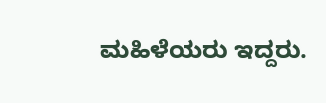ಮಹಿಳೆಯರು ಇದ್ದರು.